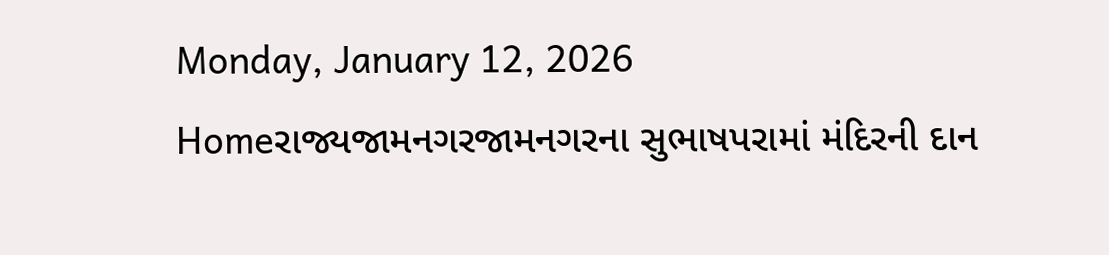Monday, January 12, 2026
Homeરાજ્યજામનગરજામનગરના સુભાષપરામાં મંદિરની દાન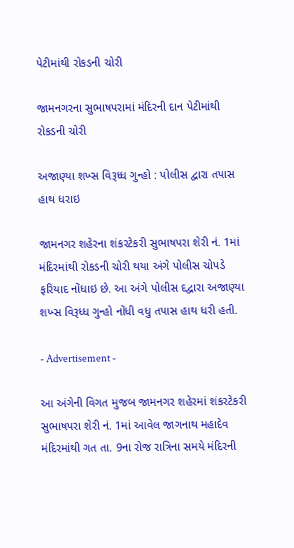પેટીમાંથી રોકડની ચોરી

જામનગરના સુભાષપરામાં મંદિરની દાન પેટીમાંથી રોકડની ચોરી

અજાણ્યા શખ્સ વિરૂધ્ધ ગુન્હો : પોલીસ દ્વારા તપાસ હાથ ધરાઇ

જામનગર શહેરના શંકરટેકરી સુભાષપરા શેરી નં. 1માં મંદિરમાંથી રોકડની ચોરી થયા અંગે પોલીસ ચોપડે ફરિયાદ નોંધાઇ છે. આ અંગે પોલીસ દદ્વારા અજાણ્યા શખ્સ વિરૂધ્ધ ગુન્હો નોંધી વધુ તપાસ હાથ ધરી હતી.

- Advertisement -

આ અંગેની વિગત મુજબ જામનગર શહેરમાં શંકરટેકરી સુભાષપરા શેરી નં. 1માં આવેલ જાગનાથ મહાદેવ મંદિરમાંથી ગત તા. 9ના રોજ રાત્રિના સમયે મંદિરની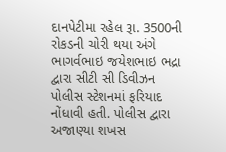દાનપેટીમા રહેલ રૂા. 3500ની રોકડની ચોરી થયા અંગે ભાગર્વભાઇ જયેશભાઇ ભદ્રા દ્વારા સીટી સી ડિવીઝન પોલીસ સ્ટેશનમાં ફરિયાદ નોંધાવી હતી. પોલીસ દ્વારા અજાણ્યા શખસ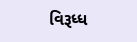વિરૂધ્ધ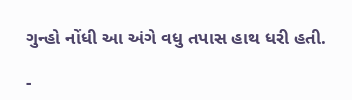ગુન્હો નોંધી આ અંગે વધુ તપાસ હાથ ધરી હતી.

-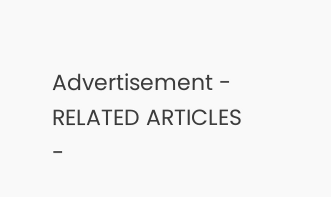Advertisement -
RELATED ARTICLES
-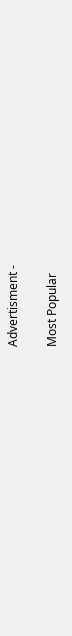Advertisment -

Most Popular